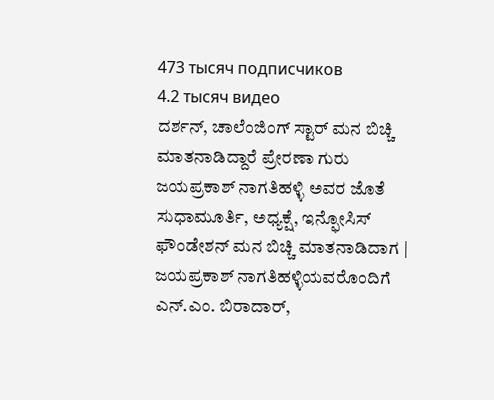473 тысяч подписчиков
4.2 тысяч видео
ದರ್ಶನ್, ಚಾಲೆಂಜಿಂಗ್ ಸ್ಟಾರ್ ಮನ ಬಿಚ್ಚಿ ಮಾತನಾಡಿದ್ದಾರೆ ಪ್ರೇರಣಾ ಗುರು ಜಯಪ್ರಕಾಶ್ ನಾಗತಿಹಳ್ಳಿ ಅವರ ಜೊತೆ
ಸುಧಾಮೂರ್ತಿ, ಅಧ್ಯಕ್ಷೆ, ಇನ್ಫೋಸಿಸ್ ಫೌಂಡೇಶನ್ ಮನ ಬಿಚ್ಚಿ ಮಾತನಾಡಿದಾಗ | ಜಯಪ್ರಕಾಶ್ ನಾಗತಿಹಳ್ಳಿಯವರೊಂದಿಗೆ
ಎನ್.ಎಂ. ಬಿರಾದಾರ್,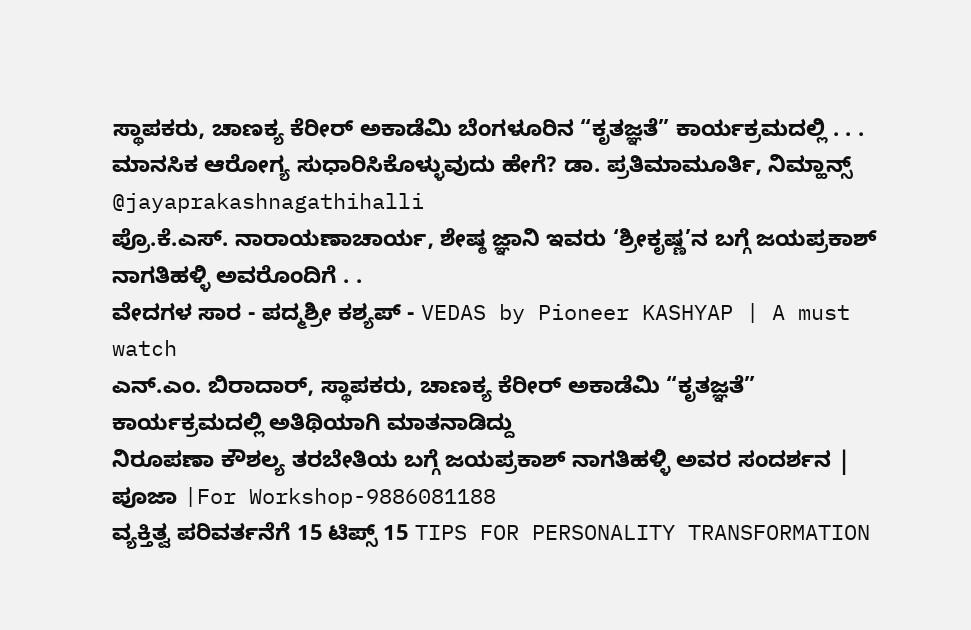ಸ್ಥಾಪಕರು, ಚಾಣಕ್ಯ ಕೆರೀರ್ ಅಕಾಡೆಮಿ ಬೆಂಗಳೂರಿನ “ಕೃತಜ್ಞತೆ” ಕಾರ್ಯಕ್ರಮದಲ್ಲಿ . . .
ಮಾನಸಿಕ ಆರೋಗ್ಯ ಸುಧಾರಿಸಿಕೊಳ್ಳುವುದು ಹೇಗೆ? ಡಾ. ಪ್ರತಿಮಾಮೂರ್ತಿ, ನಿಮ್ಹಾನ್ಸ್ @jayaprakashnagathihalli
ಪ್ರೊ.ಕೆ.ಎಸ್. ನಾರಾಯಣಾಚಾರ್ಯ, ಶೇಷ್ಠ ಜ್ಞಾನಿ ಇವರು ‘ಶ್ರೀಕೃಷ್ಣ’ನ ಬಗ್ಗೆ ಜಯಪ್ರಕಾಶ್ ನಾಗತಿಹಳ್ಳಿ ಅವರೊಂದಿಗೆ . .
ವೇದಗಳ ಸಾರ - ಪದ್ಮಶ್ರೀ ಕಶ್ಯಪ್ - VEDAS by Pioneer KASHYAP | A must watch
ಎನ್.ಎಂ. ಬಿರಾದಾರ್, ಸ್ಥಾಪಕರು, ಚಾಣಕ್ಯ ಕೆರೀರ್ ಅಕಾಡೆಮಿ “ಕೃತಜ್ಞತೆ” ಕಾರ್ಯಕ್ರಮದಲ್ಲಿ ಅತಿಥಿಯಾಗಿ ಮಾತನಾಡಿದ್ದು
ನಿರೂಪಣಾ ಕೌಶಲ್ಯ ತರಬೇತಿಯ ಬಗ್ಗೆ ಜಯಪ್ರಕಾಶ್ ನಾಗತಿಹಳ್ಳಿ ಅವರ ಸಂದರ್ಶನ | ಪೂಜಾ |For Workshop-9886081188
ವ್ಯಕ್ತಿತ್ವ ಪರಿವರ್ತನೆಗೆ 15 ಟಿಪ್ಸ್ 15 TIPS FOR PERSONALITY TRANSFORMATION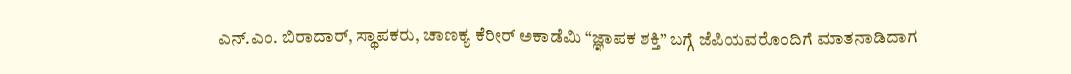ಎನ್.ಎಂ. ಬಿರಾದಾರ್, ಸ್ಥಾಪಕರು, ಚಾಣಕ್ಯ ಕೆರೀರ್ ಅಕಾಡೆಮಿ “ಜ್ಞಾಪಕ ಶಕ್ತಿ” ಬಗ್ಗೆ ಜೆಪಿಯವರೊಂದಿಗೆ ಮಾತನಾಡಿದಾಗ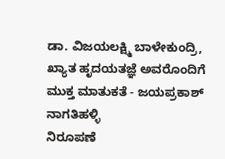ಡಾ. ವಿಜಯಲಕ್ಷ್ಮಿ ಬಾಳೇಕುಂದ್ರಿ, ಖ್ಯಾತ ಹೃದಯತಜ್ಞೆ ಅವರೊಂದಿಗೆ ಮುಕ್ತ ಮಾತುಕತೆ - ಜಯಪ್ರಕಾಶ್ ನಾಗತಿಹಳ್ಳಿ
ನಿರೂಪಣೆ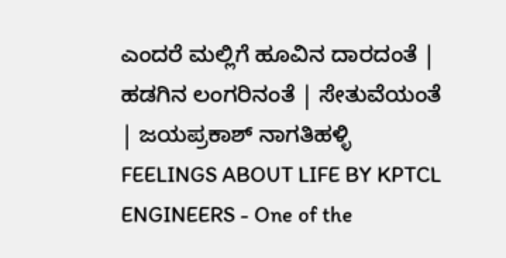ಎಂದರೆ ಮಲ್ಲಿಗೆ ಹೂವಿನ ದಾರದಂತೆ | ಹಡಗಿನ ಲಂಗರಿನಂತೆ | ಸೇತುವೆಯಂತೆ | ಜಯಪ್ರಕಾಶ್ ನಾಗತಿಹಳ್ಳಿ
FEELINGS ABOUT LIFE BY KPTCL ENGINEERS - One of the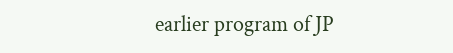earlier program of JP